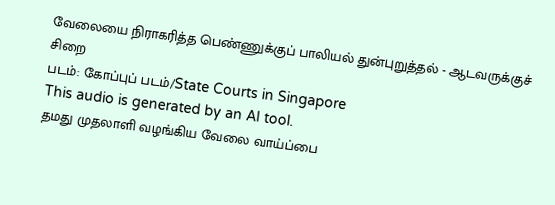வேலையை நிராகரித்த பெண்ணுக்குப் பாலியல் துன்புறுத்தல் - ஆடவருக்குச் சிறை
படம்: கோப்புப் படம்/State Courts in Singapore
This audio is generated by an AI tool.
தமது முதலாளி வழங்கிய வேலை வாய்ப்பை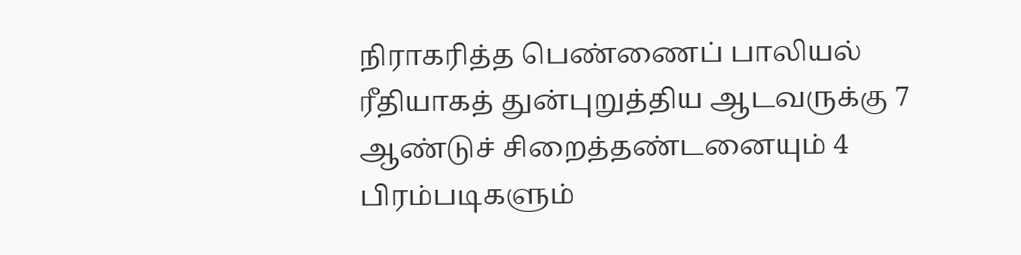நிராகரித்த பெண்ணைப் பாலியல் ரீதியாகத் துன்புறுத்திய ஆடவருக்கு 7 ஆண்டுச் சிறைத்தண்டனையும் 4 பிரம்படிகளும்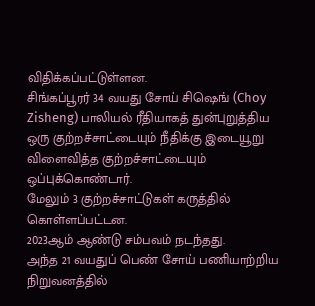விதிக்கப்பட்டுள்ளன.
சிங்கப்பூரர் 34 வயது சோய் சிஷெங் (Choy Zisheng) பாலியல் ரீதியாகத் துன்புறுத்திய ஒரு குற்றச்சாட்டையும் நீதிக்கு இடையூறு விளைவித்த குற்றச்சாட்டையும் ஒப்புக்கொண்டார்.
மேலும் 3 குற்றச்சாட்டுகள் கருத்தில் கொள்ளப்பட்டன.
2023ஆம் ஆண்டு சம்பவம் நடந்தது.
அந்த 21 வயதுப் பெண் சோய் பணியாற்றிய நிறுவனத்தில்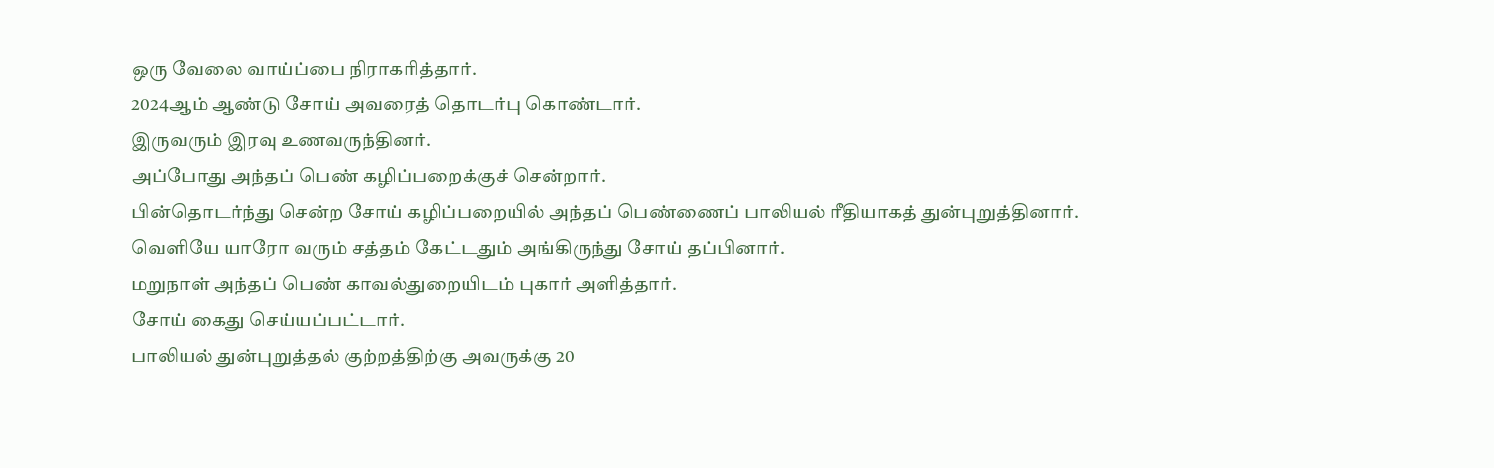ஒரு வேலை வாய்ப்பை நிராகரித்தார்.
2024ஆம் ஆண்டு சோய் அவரைத் தொடர்பு கொண்டார்.
இருவரும் இரவு உணவருந்தினர்.
அப்போது அந்தப் பெண் கழிப்பறைக்குச் சென்றார்.
பின்தொடர்ந்து சென்ற சோய் கழிப்பறையில் அந்தப் பெண்ணைப் பாலியல் ரீதியாகத் துன்புறுத்தினார்.
வெளியே யாரோ வரும் சத்தம் கேட்டதும் அங்கிருந்து சோய் தப்பினார்.
மறுநாள் அந்தப் பெண் காவல்துறையிடம் புகார் அளித்தார்.
சோய் கைது செய்யப்பட்டார்.
பாலியல் துன்புறுத்தல் குற்றத்திற்கு அவருக்கு 20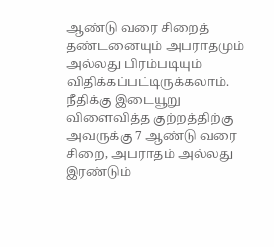ஆண்டு வரை சிறைத் தண்டனையும் அபராதமும் அல்லது பிரம்படியும் விதிக்கப்பட்டிருக்கலாம்.
நீதிக்கு இடையூறு விளைவித்த குற்றத்திற்கு அவருக்கு 7 ஆண்டு வரை சிறை, அபராதம் அல்லது இரண்டும்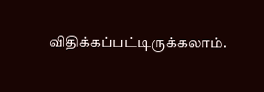விதிக்கப்பட்டிருக்கலாம்.